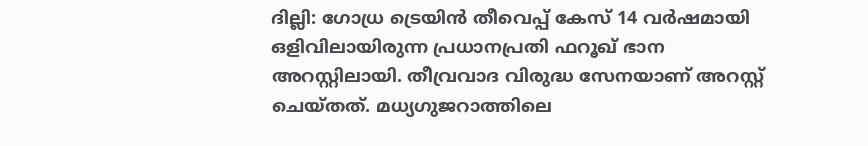ദില്ലി: ഗോധ്ര ട്രെയിന്‍ തീവെപ്പ് കേസ് 14 വര്‍ഷമായി ഒളിവിലായിരുന്ന പ്രധാനപ്രതി ഫറൂഖ് ഭാന അറസ്റ്റിലായി. തീവ്രവാദ വിരുദ്ധ സേനയാണ് അറസ്റ്റ് ചെയ്തത്. മധ്യഗുജറാത്തിലെ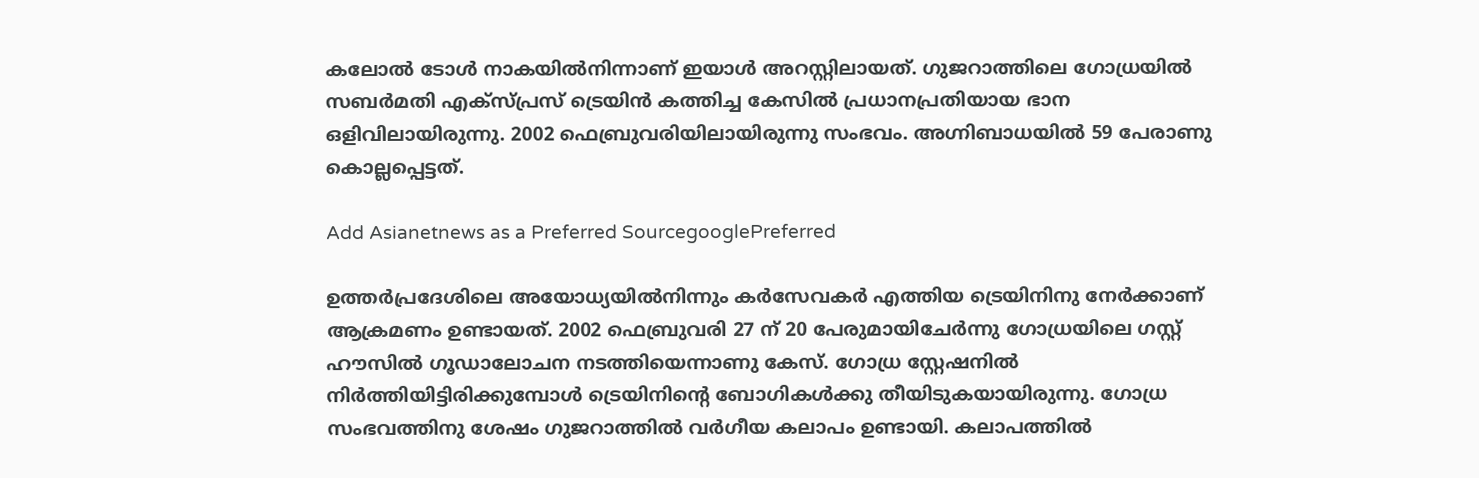കലോല്‍ ടോള്‍ നാകയില്‍നിന്നാണ് ഇയാള്‍ അറസ്റ്റിലായത്. ഗുജറാത്തിലെ ഗോധ്രയില്‍ സബര്‍മതി എക്‌സ്പ്രസ് ട്രെയിന്‍ കത്തിച്ച കേസില്‍ പ്രധാനപ്രതിയായ ഭാന ഒളിവിലായിരുന്നു. 2002 ഫെബ്രുവരിയിലായിരുന്നു സംഭവം. അഗ്നിബാധയില്‍ 59 പേരാണു കൊല്ലപ്പെട്ടത്.

Add Asianetnews as a Preferred SourcegooglePreferred

ഉത്തര്‍പ്രദേശിലെ അയോധ്യയില്‍നിന്നും കര്‍സേവകര്‍ എത്തിയ ട്രെയിനിനു നേര്‍ക്കാണ് ആക്രമണം ഉണ്ടായത്. 2002 ഫെബ്രുവരി 27 ന് 20 പേരുമായിചേര്‍ന്നു ഗോധ്രയിലെ ഗസ്റ്റ് ഹൗസില്‍ ഗൂഡാലോചന നടത്തിയെന്നാണു കേസ്. ഗോധ്ര സ്റ്റേഷനില്‍ നിര്‍ത്തിയിട്ടിരിക്കുമ്പോള്‍ ട്രെയിനിന്റെ ബോഗികള്‍ക്കു തീയിടുകയായിരുന്നു. ഗോധ്ര സംഭവത്തിനു ശേഷം ഗുജറാത്തില്‍ വര്‍ഗീയ കലാപം ഉണ്ടായി. കലാപത്തില്‍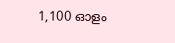1,100 ഓളം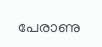പേരാണു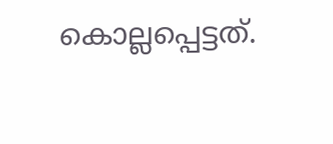കൊല്ലപ്പെട്ടത്.